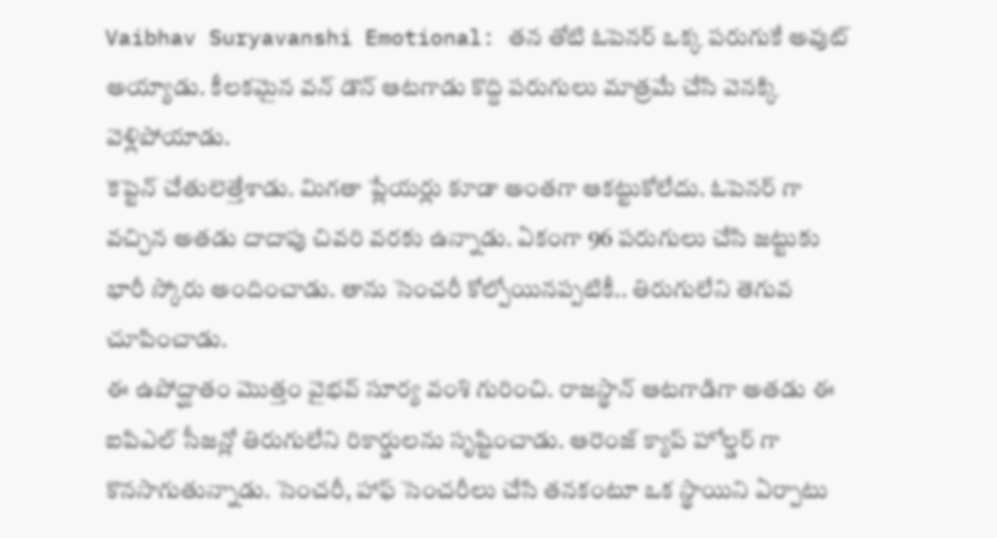Vaibhav Suryavanshi Emotional: తన తోటి ఓపెనర్ ఒక్క పరుగుకే అవుట్ అయ్యాడు. కీలకమైన వన్ డౌన్ ఆటగాడు కొద్ది పరుగులు మాత్రమే చేసి వెనక్కి వెళ్లిపోయాడు.
కెప్టెన్ చేతులెత్తేశాడు. మిగతా ప్లేయర్లు కూడా అంతగా ఆకట్టుకోలేదు. ఓపెనర్ గా వచ్చిన అతడు దాదాపు చివరి వరకు ఉన్నాడు. ఏకంగా 96 పరుగులు చేసి జట్టుకు భారీ స్కోరు అందించాడు. తాను సెంచరీ కోల్పోయినప్పటికీ.. తిరుగులేని తెగువ చూపించాడు.
ఈ ఉపోద్ఘాతం మొత్తం వైభవ్ సూర్య వంశి గురించి. రాజస్థాన్ ఆటగాడిగా అతడు ఈ ఐపిఎల్ సీజన్లో తిరుగులేని రికార్డులను సృష్టించాడు. ఆరెంజ్ క్యాప్ హోల్డర్ గా కొనసాగుతున్నాడు. సెంచరీ, హాఫ్ సెంచరీలు చేసి తనకంటూ ఒక స్థాయిని ఏర్పాటు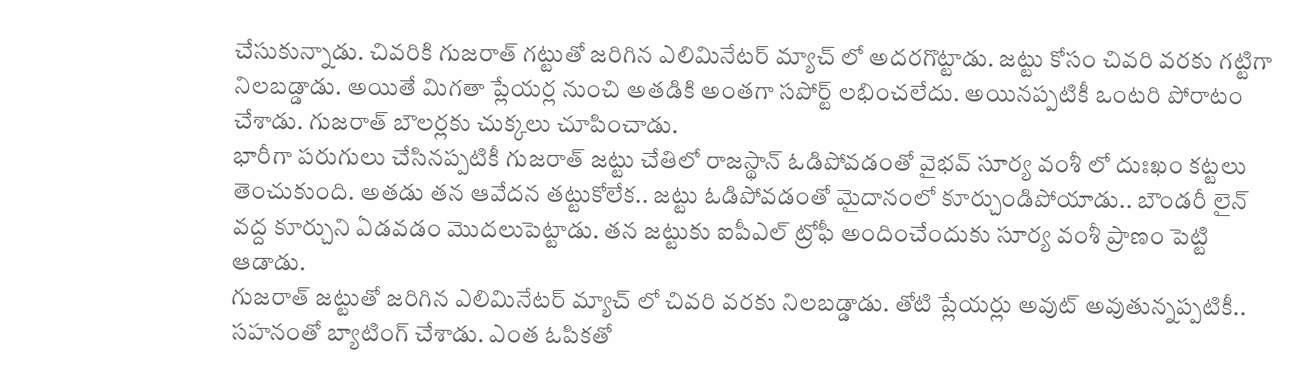చేసుకున్నాడు. చివరికి గుజరాత్ గట్టుతో జరిగిన ఎలిమినేటర్ మ్యాచ్ లో అదరగొట్టాడు. జట్టు కోసం చివరి వరకు గట్టిగా నిలబడ్డాడు. అయితే మిగతా ప్లేయర్ల నుంచి అతడికి అంతగా సపోర్ట్ లభించలేదు. అయినప్పటికీ ఒంటరి పోరాటం చేశాడు. గుజరాత్ బౌలర్లకు చుక్కలు చూపించాడు.
భారీగా పరుగులు చేసినప్పటికీ గుజరాత్ జట్టు చేతిలో రాజస్థాన్ ఓడిపోవడంతో వైభవ్ సూర్య వంశీ లో దుఃఖం కట్టలు తెంచుకుంది. అతడు తన ఆవేదన తట్టుకోలేక.. జట్టు ఓడిపోవడంతో మైదానంలో కూర్చుండిపోయాడు.. బౌండరీ లైన్ వద్ద కూర్చుని ఏడవడం మొదలుపెట్టాడు. తన జట్టుకు ఐపీఎల్ ట్రోఫీ అందించేందుకు సూర్య వంశీ ప్రాణం పెట్టి ఆడాడు.
గుజరాత్ జట్టుతో జరిగిన ఎలిమినేటర్ మ్యాచ్ లో చివరి వరకు నిలబడ్డాడు. తోటి ప్లేయర్లు అవుట్ అవుతున్నప్పటికీ.. సహనంతో బ్యాటింగ్ చేశాడు. ఎంత ఓపికతో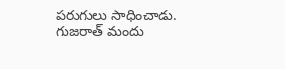పరుగులు సాధించాడు. గుజరాత్ మందు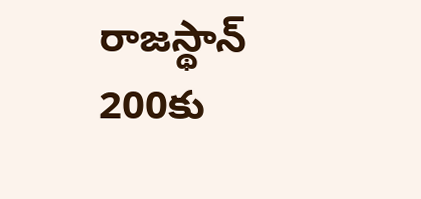రాజస్థాన్ 200కు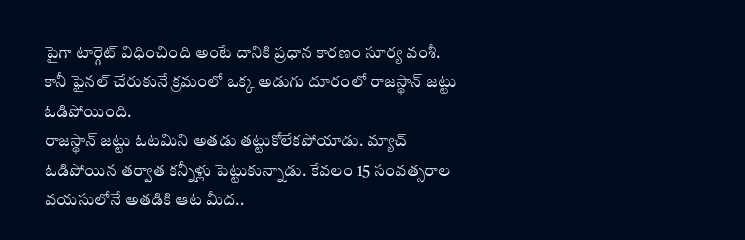పైగా టార్గెట్ విధించింది అంటే దానికి ప్రధాన కారణం సూర్య వంశీ. కానీ ఫైనల్ చేరుకునే క్రమంలో ఒక్క అడుగు దూరంలో రాజస్థాన్ జట్టు ఓడిపోయింది.
రాజస్థాన్ జట్టు ఓటమిని అతడు తట్టుకోలేకపోయాడు. మ్యాచ్ ఓడిపోయిన తర్వాత కన్నీళ్లు పెట్టుకున్నాడు. కేవలం 15 సంవత్సరాల వయసులోనే అతడికి ఆట మీద..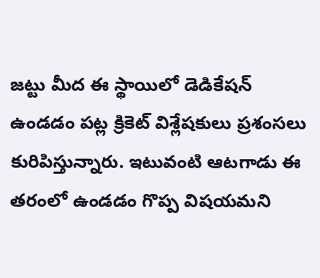జట్టు మీద ఈ స్థాయిలో డెడికేషన్ ఉండడం పట్ల క్రికెట్ విశ్లేషకులు ప్రశంసలు కురిపిస్తున్నారు. ఇటువంటి ఆటగాడు ఈ తరంలో ఉండడం గొప్ప విషయమని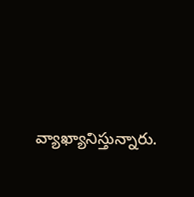వ్యాఖ్యానిస్తున్నారు.